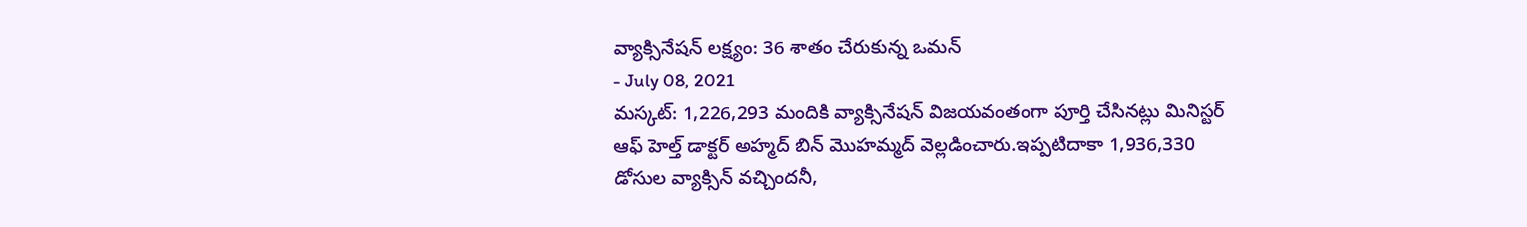వ్యాక్సినేషన్ లక్ష్యం: 36 శాతం చేరుకున్న ఒమన్
- July 08, 2021
మస్కట్: 1,226,293 మందికి వ్యాక్సినేషన్ విజయవంతంగా పూర్తి చేసినట్లు మినిస్టర్ ఆఫ్ హెల్త్ డాక్టర్ అహ్మద్ బిన్ మొహమ్మద్ వెల్లడించారు.ఇప్పటిదాకా 1,936,330 డోసుల వ్యాక్సిన్ వచ్చిందనీ,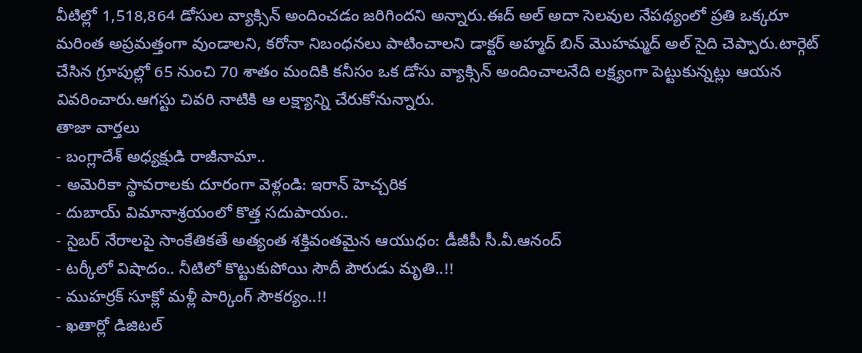వీటిల్లో 1,518,864 డోసుల వ్యాక్సిన్ అందించడం జరిగిందని అన్నారు.ఈద్ అల్ అదా సెలవుల నేపథ్యంలో ప్రతి ఒక్కరూ మరింత అప్రమత్తంగా వుండాలని, కరోనా నిబంధనలు పాటించాలని డాక్టర్ అహ్మద్ బిన్ మొహమ్మద్ అల్ సైది చెప్పారు.టార్గెట్ చేసిన గ్రూపుల్లో 65 నుంచి 70 శాతం మందికి కనీసం ఒక డోసు వ్యాక్సిన్ అందించాలనేది లక్ష్యంగా పెట్టుకున్నట్లు ఆయన వివరించారు.ఆగస్టు చివరి నాటికి ఆ లక్ష్యాన్ని చేరుకోనున్నారు.
తాజా వార్తలు
- బంగ్లాదేశ్ అధ్యక్షుడి రాజీనామా..
- అమెరికా స్థావరాలకు దూరంగా వెళ్లండి: ఇరాన్ హెచ్చరిక
- దుబాయ్ విమానాశ్రయంలో కొత్త సదుపాయం..
- సైబర్ నేరాలపై సాంకేతికతే అత్యంత శక్తివంతమైన ఆయుధం: డీజీపీ సీ.వీ.ఆనంద్
- టర్కీలో విషాదం.. నీటిలో కొట్టుకుపోయి సౌదీ పౌరుడు మృతి..!!
- ముహర్రక్ సూక్లో మళ్లీ పార్కింగ్ సౌకర్యం..!!
- ఖతార్లో డిజిటల్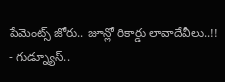పేమెంట్స్ జోరు.. జూన్లో రికార్డు లావాదేవీలు..!!
- గుడ్న్యూస్..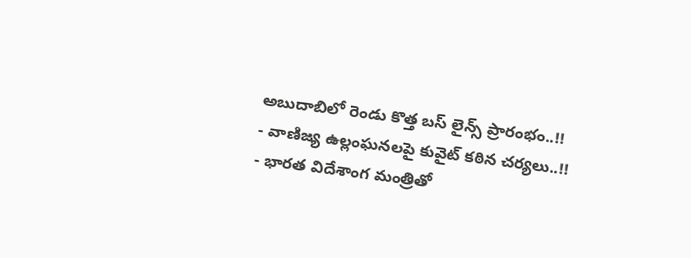అబుదాబిలో రెండు కొత్త బస్ లైన్స్ ప్రారంభం..!!
- వాణిజ్య ఉల్లంఘనలపై కువైట్ కఠిన చర్యలు..!!
- భారత విదేశాంగ మంత్రితో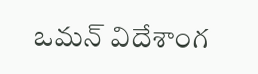ఒమన్ విదేశాంగ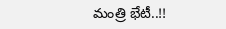మంత్రి భేటీ..!!